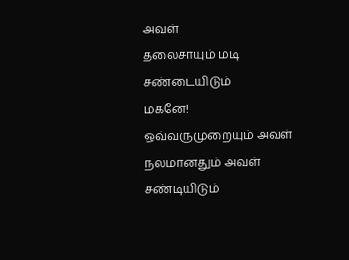அவள்
தலைசாயும் மடி
சண்டையிடும்
மகனே!
ஒவ்வருமுறையும் அவள்
நலமானதும் அவள்
சண்டியிடும்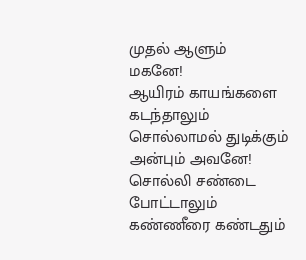முதல் ஆளும்
மகனே!
ஆயிரம் காயங்களை
கடந்தாலும்
சொல்லாமல் துடிக்கும்
அன்பும் அவனே!
சொல்லி சண்டை
போட்டாலும்
கண்ணீரை கண்டதும்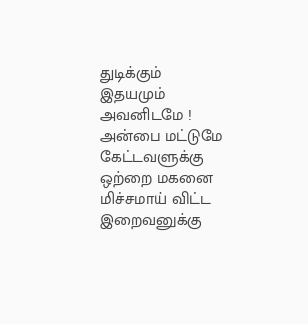துடிக்கும் இதயமும்
அவனிடமே !
அன்பை மட்டுமே
கேட்டவளுக்கு
ஒற்றை மகனை
மிச்சமாய் விட்ட
இறைவனுக்கு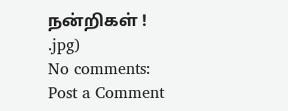நன்றிகள் !
.jpg)
No comments:
Post a Comment